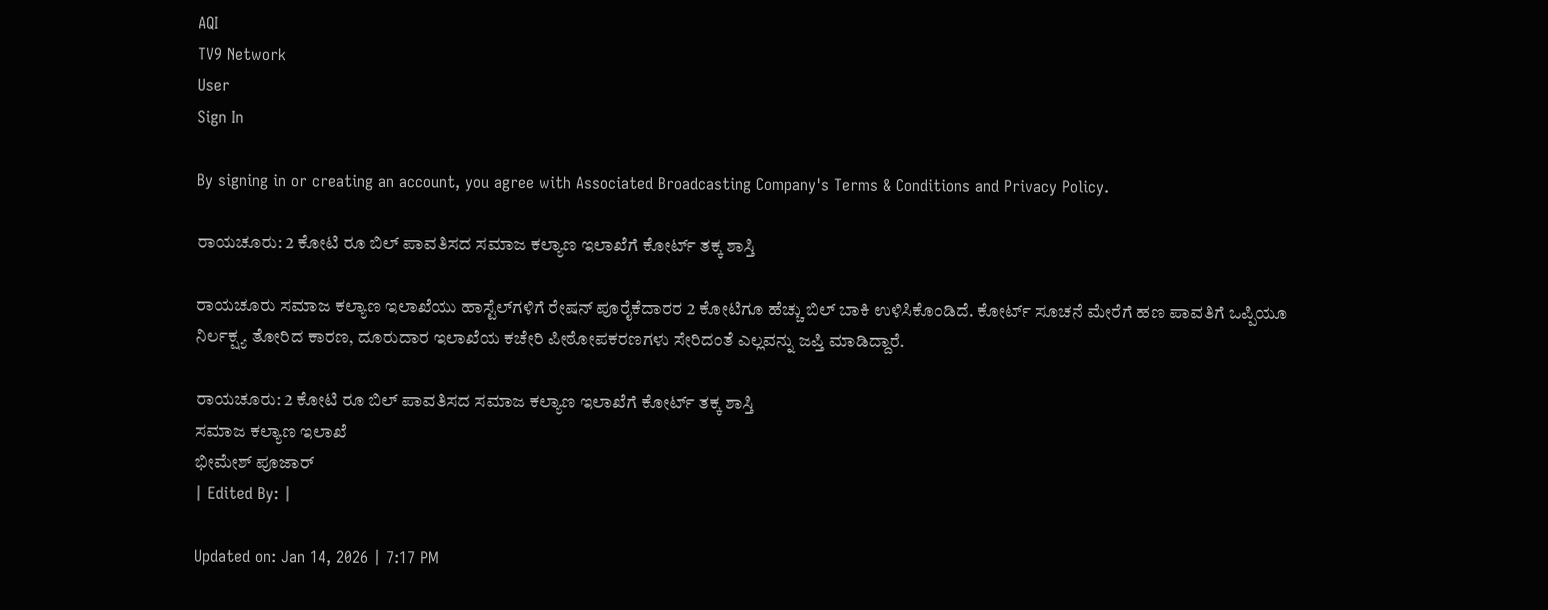AQI
TV9 Network
User
Sign In

By signing in or creating an account, you agree with Associated Broadcasting Company's Terms & Conditions and Privacy Policy.

ರಾಯಚೂರು: 2 ಕೋಟಿ ರೂ ಬಿಲ್ ಪಾವತಿಸದ ಸಮಾಜ ಕಲ್ಯಾಣ ಇಲಾಖೆಗೆ ಕೋರ್ಟ್ ತಕ್ಕ ಶಾಸ್ತಿ

ರಾಯಚೂರು ಸಮಾಜ ಕಲ್ಯಾಣ ಇಲಾಖೆಯು ಹಾಸ್ಟೆಲ್‌ಗಳಿಗೆ ರೇಷನ್ ಪೂರೈಕೆದಾರರ 2 ಕೋಟಿಗೂ ಹೆಚ್ಚು ಬಿಲ್ ಬಾಕಿ ಉಳಿಸಿಕೊಂಡಿದೆ. ಕೋರ್ಟ್ ಸೂಚನೆ ಮೇರೆಗೆ ಹಣ ಪಾವತಿಗೆ ಒಪ್ಪಿಯೂ ನಿರ್ಲಕ್ಷ್ಯ ತೋರಿದ ಕಾರಣ, ದೂರುದಾರ ಇಲಾಖೆಯ ಕಚೇರಿ ಪೀಠೋಪಕರಣಗಳು ಸೇರಿದಂತೆ ಎಲ್ಲವನ್ನು ಜಪ್ತಿ ಮಾಡಿದ್ದಾರೆ.

ರಾಯಚೂರು: 2 ಕೋಟಿ ರೂ ಬಿಲ್ ಪಾವತಿಸದ ಸಮಾಜ ಕಲ್ಯಾಣ ಇಲಾಖೆಗೆ ಕೋರ್ಟ್ ತಕ್ಕ ಶಾಸ್ತಿ
ಸಮಾಜ ಕಲ್ಯಾಣ ಇಲಾಖೆ
ಭೀಮೇಶ್ ಪೂಜಾರ್
| Edited By: |

Updated on: Jan 14, 2026 | 7:17 PM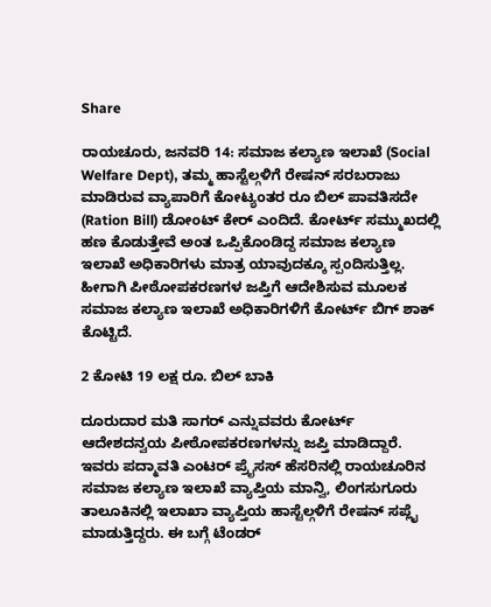Share

ರಾಯಚೂರು, ಜನವರಿ 14: ಸಮಾಜ ಕಲ್ಯಾಣ ಇಲಾಖೆ (Social Welfare Dept), ತಮ್ಮ ಹಾಸ್ಟೆಲ್ಗಳಿಗೆ ರೇಷನ್ ಸರಬರಾಜು ಮಾಡಿರುವ ವ್ಯಾಪಾರಿಗೆ ಕೋಟ್ಯಂತರ ರೂ ಬಿಲ್ ಪಾವತಿಸದೇ (Ration Bill) ಡೋಂಟ್ ಕೇರ್ ಎಂದಿದೆ. ಕೋರ್ಟ್ ಸಮ್ಮುಖದಲ್ಲಿ ಹಣ ಕೊಡುತ್ತೇವೆ ಅಂತ ಒಪ್ಪಿಕೊಂಡಿದ್ದ ಸಮಾಜ ಕಲ್ಯಾಣ ಇಲಾಖೆ ಅಧಿಕಾರಿಗಳು ಮಾತ್ರ ಯಾವುದಕ್ಕೂ ಸ್ಪಂದಿಸುತ್ತಿಲ್ಲ. ಹೀಗಾಗಿ ಪೀಠೋಪಕರಣಗಳ ಜಪ್ತಿಗೆ ಆದೇಶಿಸುವ ಮೂಲಕ ಸಮಾಜ ಕಲ್ಯಾಣ ಇಲಾಖೆ ಅಧಿಕಾರಿಗಳಿಗೆ ಕೋರ್ಟ್ ಬಿಗ್ ಶಾಕ್ ಕೊಟ್ಟಿದೆ.

2 ಕೋಟಿ 19 ಲಕ್ಷ ರೂ. ಬಿಲ್ ಬಾಕಿ

ದೂರುದಾರ ಮತಿ ಸಾಗರ್ ಎನ್ನುವವರು ಕೋರ್ಟ್ ಆದೇಶದನ್ವಯ ಪೀಠೋಪಕರಣಗಳನ್ನು ಜಪ್ತಿ ಮಾಡಿದ್ದಾರೆ. ಇವರು ಪದ್ಮಾವತಿ ಎಂಟರ್ ಪ್ರೈಸಸ್ ಹೆಸರಿನಲ್ಲಿ ರಾಯಚೂರಿನ ಸಮಾಜ ಕಲ್ಯಾಣ ಇಲಾಖೆ ವ್ಯಾಪ್ತಿಯ ಮಾನ್ವಿ, ಲಿಂಗಸುಗೂರು ತಾಲೂಕಿನಲ್ಲಿ ಇಲಾಖಾ ವ್ಯಾಪ್ತಿಯ ಹಾಸ್ಟೆಲ್ಗಳಿಗೆ ರೇಷನ್ ಸಪ್ಲೈ ಮಾಡುತ್ತಿದ್ದರು. ಈ ಬಗ್ಗೆ ಟೆಂಡರ್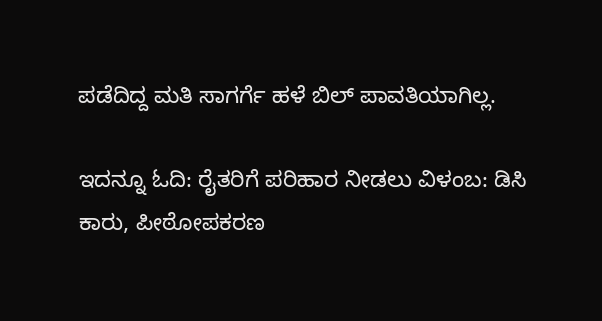ಪಡೆದಿದ್ದ ಮತಿ ಸಾಗರ್ಗೆ ಹಳೆ ಬಿಲ್ ಪಾವತಿಯಾಗಿಲ್ಲ.

ಇದನ್ನೂ ಓದಿ: ರೈತರಿಗೆ ಪರಿಹಾರ ನೀಡಲು ವಿಳಂಬ: ಡಿಸಿ ಕಾರು, ಪೀಠೋಪಕರಣ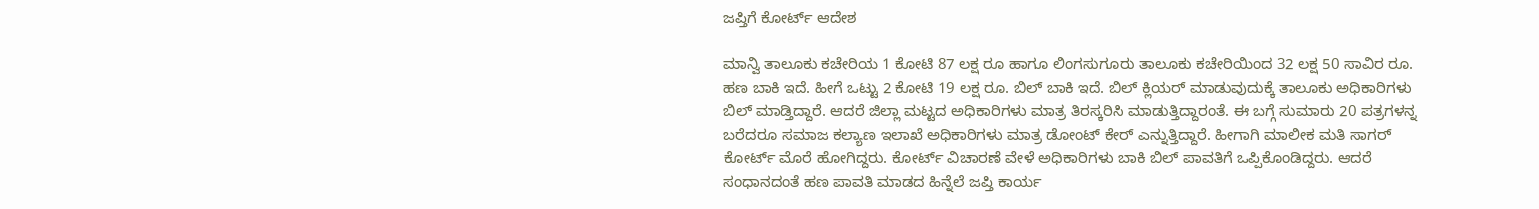ಜಪ್ತಿಗೆ ಕೋರ್ಟ್ ಆದೇಶ

ಮಾನ್ವಿ ತಾಲೂಕು ಕಚೇರಿಯ 1 ಕೋಟಿ 87 ಲಕ್ಷ ರೂ ಹಾಗೂ ಲಿಂಗಸುಗೂರು ತಾಲೂಕು ಕಚೇರಿಯಿಂದ 32 ಲಕ್ಷ 50 ಸಾವಿರ ರೂ. ಹಣ ಬಾಕಿ ಇದೆ. ಹೀಗೆ ಒಟ್ಟು 2 ಕೋಟಿ 19 ಲಕ್ಷ ರೂ. ಬಿಲ್ ಬಾಕಿ ಇದೆ. ಬಿಲ್ ಕ್ಲಿಯರ್ ಮಾಡುವುದುಕ್ಕೆ ತಾಲೂಕು ಅಧಿಕಾರಿಗಳು ಬಿಲ್ ಮಾಡ್ತಿದ್ದಾರೆ. ಆದರೆ ಜಿಲ್ಲಾ ಮಟ್ಟದ ಅಧಿಕಾರಿಗಳು ಮಾತ್ರ ತಿರಸ್ಕರಿಸಿ ಮಾಡುತ್ತಿದ್ದಾರಂತೆ. ಈ ಬಗ್ಗೆ ಸುಮಾರು 20 ಪತ್ರಗಳನ್ನ ಬರೆದರೂ ಸಮಾಜ ಕಲ್ಯಾಣ ಇಲಾಖೆ ಅಧಿಕಾರಿಗಳು ಮಾತ್ರ ಡೋಂಟ್ ಕೇರ್ ಎನ್ನುತ್ತಿದ್ದಾರೆ. ಹೀಗಾಗಿ ಮಾಲೀಕ ಮತಿ ಸಾಗರ್ ಕೋರ್ಟ್ ಮೊರೆ ಹೋಗಿದ್ದರು. ಕೋರ್ಟ್ ವಿಚಾರಣೆ ವೇಳೆ ಅಧಿಕಾರಿಗಳು ಬಾಕಿ ಬಿಲ್ ಪಾವತಿಗೆ ಒಪ್ಪಿಕೊಂಡಿದ್ದರು. ಆದರೆ ಸಂಧಾನದಂತೆ ಹಣ ಪಾವತಿ ಮಾಡದ ಹಿನ್ನೆಲೆ ಜಪ್ತಿ ಕಾರ್ಯ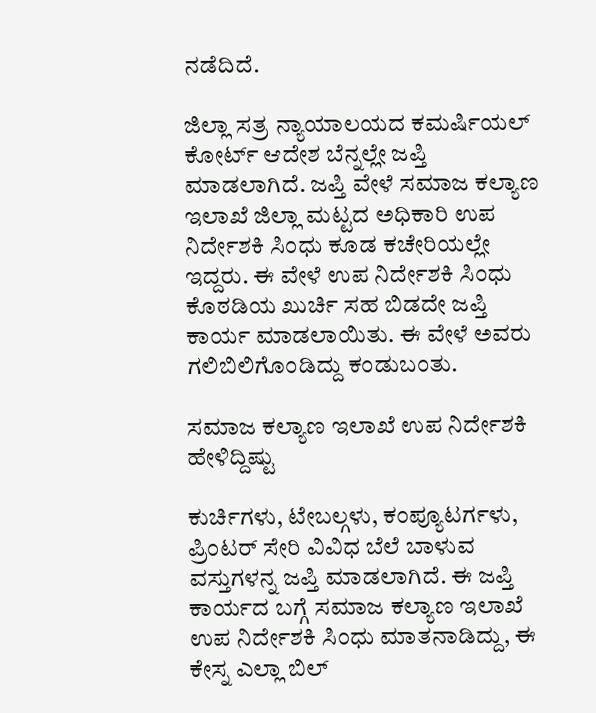ನಡೆದಿದೆ.

ಜಿಲ್ಲಾ ಸತ್ರ ನ್ಯಾಯಾಲಯದ ಕಮರ್ಷಿಯಲ್ ಕೋರ್ಟ್ ಆದೇಶ ಬೆನ್ನಲ್ಲೇ ಜಪ್ತಿ ಮಾಡಲಾಗಿದೆ. ಜಪ್ತಿ ವೇಳೆ ಸಮಾಜ ಕಲ್ಯಾಣ ಇಲಾಖೆ ಜಿಲ್ಲಾ ಮಟ್ಟದ ಅಧಿಕಾರಿ ಉಪ ನಿರ್ದೇಶಕಿ ಸಿಂಧು ಕೂಡ ಕಚೇರಿಯಲ್ಲೇ ಇದ್ದರು. ಈ ವೇಳೆ ಉಪ ನಿರ್ದೇಶಕಿ ಸಿಂಧು ಕೊಠಡಿಯ ಖುರ್ಚಿ ಸಹ ಬಿಡದೇ ಜಪ್ತಿ ಕಾರ್ಯ ಮಾಡಲಾಯಿತು. ಈ ವೇಳೆ ಅವರು ಗಲಿಬಿಲಿಗೊಂಡಿದ್ದು ಕಂಡುಬಂತು.

ಸಮಾಜ ಕಲ್ಯಾಣ ಇಲಾಖೆ ಉಪ ನಿರ್ದೇಶಕಿ ಹೇಳಿದ್ದಿಷ್ಟು

ಕುರ್ಚಿಗಳು, ಟೇಬಲ್ಗಳು, ಕಂಪ್ಯೂಟರ್ಗಳು, ಪ್ರಿಂಟರ್ ಸೇರಿ ವಿವಿಧ ಬೆಲೆ ಬಾಳುವ ವಸ್ತುಗಳನ್ನ ಜಪ್ತಿ ಮಾಡಲಾಗಿದೆ. ಈ ಜಪ್ತಿ ಕಾರ್ಯದ ಬಗ್ಗೆ ಸಮಾಜ ಕಲ್ಯಾಣ ಇಲಾಖೆ ಉಪ ನಿರ್ದೇಶಕಿ ಸಿಂಧು ಮಾತನಾಡಿದ್ದು, ಈ ಕೇಸ್ನ ಎಲ್ಲಾ ಬಿಲ್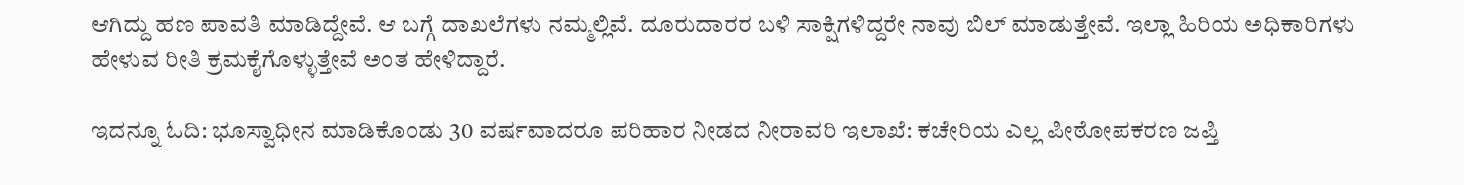ಆಗಿದ್ದು ಹಣ ಪಾವತಿ ಮಾಡಿದ್ದೇವೆ. ಆ ಬಗ್ಗೆ ದಾಖಲೆಗಳು ನಮ್ಮಲ್ಲಿವೆ. ದೂರುದಾರರ ಬಳಿ ಸಾಕ್ಷಿಗಳಿದ್ದರೇ ನಾವು ಬಿಲ್ ಮಾಡುತ್ತೇವೆ. ಇಲ್ಲಾ ಹಿರಿಯ ಅಧಿಕಾರಿಗಳು ಹೇಳುವ ರೀತಿ ಕ್ರಮಕೈಗೊಳ್ಳುತ್ತೇವೆ ಅಂತ ಹೇಳಿದ್ದಾರೆ.

ಇದನ್ನೂ ಓದಿ: ಭೂಸ್ವಾಧೀನ ಮಾಡಿಕೊಂಡು 30 ವರ್ಷವಾದರೂ ಪರಿಹಾರ ನೀಡದ ನೀರಾವರಿ ಇಲಾಖೆ: ಕಚೇರಿಯ ಎಲ್ಲ ಪೀಠೋಪಕರಣ ಜಪ್ತಿ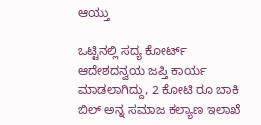ಆಯ್ತು

ಒಟ್ಟಿನಲ್ಲಿ ಸದ್ಯ ಕೋರ್ಟ್ ಆದೇಶದನ್ವಯ ಜಪ್ತಿ ಕಾರ್ಯ ಮಾಡಲಾಗಿದ್ದು, 2 ಕೋಟಿ ರೂ ಬಾಕಿ ಬಿಲ್ ಅನ್ನ ಸಮಾಜ ಕಲ್ಯಾಣ ಇಲಾಖೆ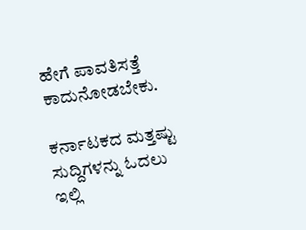ಹೇಗೆ ಪಾವತಿಸತ್ತೆ ಕಾದುನೋಡಬೇಕು.

ಕರ್ನಾಟಕದ ಮತ್ತಷ್ಟು ಸುದ್ದಿಗಳನ್ನು ಓದಲು ಇಲ್ಲಿ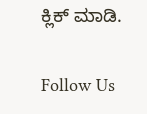ಕ್ಲಿಕ್ ಮಾಡಿ.

Follow Us